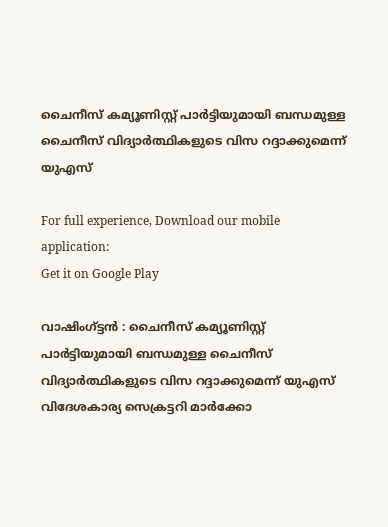ചൈനീസ് കമ്യൂണിസ്റ്റ് പാര്‍ട്ടിയുമായി ബന്ധമുള്ള ചൈനീസ് വിദ്യാര്‍ത്ഥികളുടെ വിസ റദ്ദാക്കുമെന്ന് യുഎസ്

For full experience, Download our mobile application:
Get it on Google Play

വാഷിംഗ്ട്ടൻ : ചൈനീസ് കമ്യൂണിസ്റ്റ് പാര്‍ട്ടിയുമായി ബന്ധമുള്ള ചൈനീസ് വിദ്യാര്‍ത്ഥികളുടെ വിസ റദ്ദാക്കുമെന്ന് യുഎസ് വിദേശകാര്യ സെക്രട്ടറി മാര്‍ക്കോ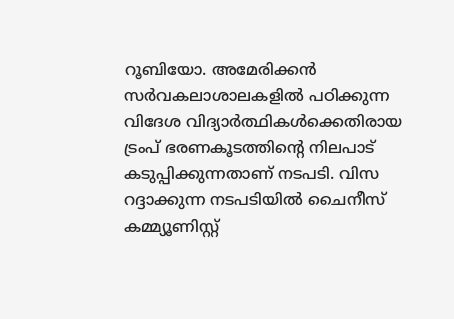റൂബിയോ. അമേരിക്കന്‍ സര്‍വകലാശാലകളില്‍ പഠിക്കുന്ന വിദേശ വിദ്യാര്‍ത്ഥികള്‍ക്കെതിരായ ട്രംപ് ഭരണകൂടത്തിന്റെ നിലപാട് കടുപ്പിക്കുന്നതാണ് നടപടി. വിസ റദ്ദാക്കുന്ന നടപടിയില്‍ ചൈനീസ് കമ്മ്യൂണിസ്റ്റ്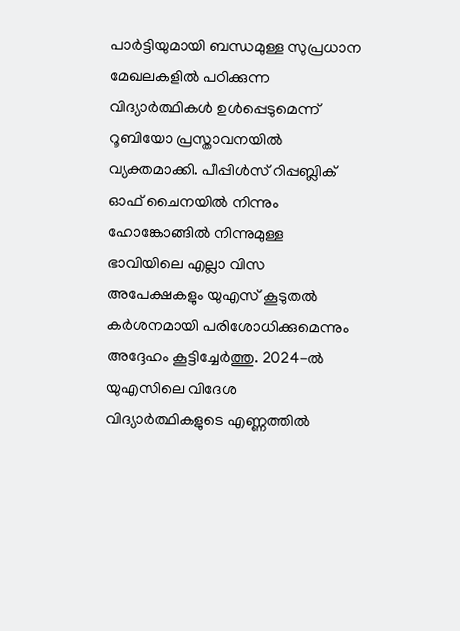പാര്‍ട്ടിയുമായി ബന്ധമുള്ള സുപ്രധാന മേഖലകളില്‍ പഠിക്കുന്ന വിദ്യാര്‍ത്ഥികള്‍ ഉള്‍പ്പെടുമെന്ന് റൂബിയോ പ്രസ്താവനയില്‍ വ്യക്തമാക്കി. പീപ്പിള്‍സ് റിപ്പബ്ലിക് ഓഫ് ചൈനയില്‍ നിന്നും ഹോങ്കോങ്ങില്‍ നിന്നുമുള്ള ഭാവിയിലെ എല്ലാ വിസ അപേക്ഷകളും യുഎസ് കൂടുതല്‍ കര്‍ശനമായി പരിശോധിക്കുമെന്നും അദ്ദേഹം കൂട്ടിച്ചേര്‍ത്തു. 2024-ല്‍ യുഎസിലെ വിദേശ വിദ്യാര്‍ത്ഥികളുടെ എണ്ണത്തില്‍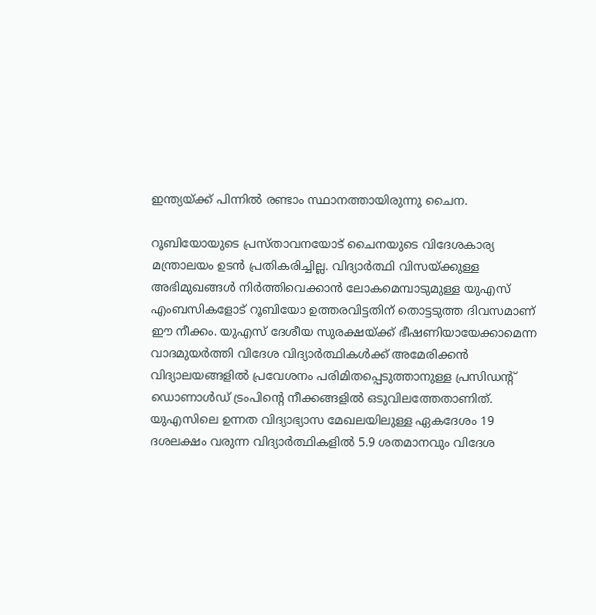ഇന്ത്യയ്ക്ക് പിന്നില്‍ രണ്ടാം സ്ഥാനത്തായിരുന്നു ചൈന.

റൂബിയോയുടെ പ്രസ്താവനയോട് ചൈനയുടെ വിദേശകാര്യ മന്ത്രാലയം ഉടന്‍ പ്രതികരിച്ചില്ല. വിദ്യാര്‍ത്ഥി വിസയ്ക്കുള്ള അഭിമുഖങ്ങള്‍ നിര്‍ത്തിവെക്കാന്‍ ലോകമെമ്പാടുമുള്ള യുഎസ് എംബസികളോട് റൂബിയോ ഉത്തരവിട്ടതിന് തൊട്ടടുത്ത ദിവസമാണ് ഈ നീക്കം. യുഎസ് ദേശീയ സുരക്ഷയ്ക്ക് ഭീഷണിയായേക്കാമെന്ന വാദമുയര്‍ത്തി വിദേശ വിദ്യാര്‍ത്ഥികള്‍ക്ക് അമേരിക്കന്‍ വിദ്യാലയങ്ങളില്‍ പ്രവേശനം പരിമിതപ്പെടുത്താനുള്ള പ്രസിഡന്റ് ഡൊണാള്‍ഡ് ട്രംപിന്റെ നീക്കങ്ങളില്‍ ഒടുവിലത്തേതാണിത്. യുഎസിലെ ഉന്നത വിദ്യാഭ്യാസ മേഖലയിലുള്ള ഏകദേശം 19 ദശലക്ഷം വരുന്ന വിദ്യാർത്ഥികളിൽ 5.9 ശതമാനവും വിദേശ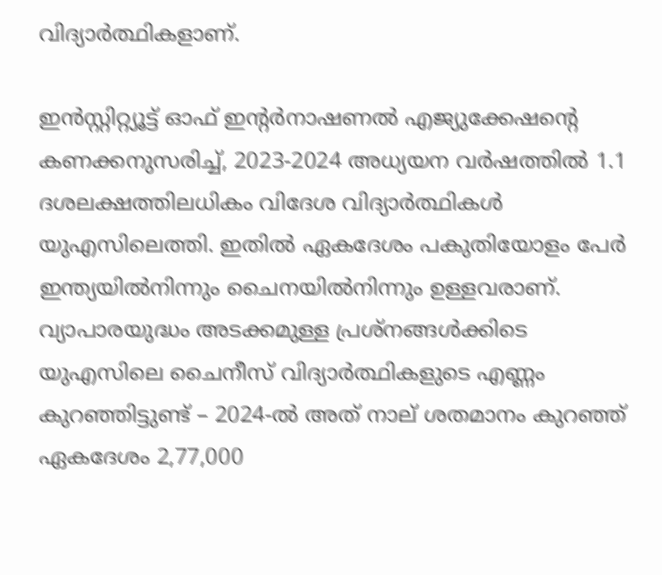വിദ്യാര്‍ത്ഥികളാണ്.

ഇന്‍സ്റ്റിറ്റ്യൂട്ട് ഓഫ് ഇന്റര്‍നാഷണല്‍ എജ്യുക്കേഷന്റെ കണക്കനുസരിച്ച്, 2023-2024 അധ്യയന വര്‍ഷത്തില്‍ 1.1 ദശലക്ഷത്തിലധികം വിദേശ വിദ്യാര്‍ത്ഥികള്‍ യുഎസിലെത്തി. ഇതില്‍ ഏകദേശം പകുതിയോളം പേര്‍ ഇന്ത്യയില്‍നിന്നും ചൈനയില്‍നിന്നും ഉള്ളവരാണ്. വ്യാപാരയുദ്ധം അടക്കമുള്ള പ്രശ്‌നങ്ങള്‍ക്കിടെ യുഎസിലെ ചൈനീസ് വിദ്യാര്‍ത്ഥികളുടെ എണ്ണം കുറഞ്ഞിട്ടുണ്ട് – 2024-ല്‍ അത് നാല് ശതമാനം കുറഞ്ഞ് ഏകദേശം 2,77,000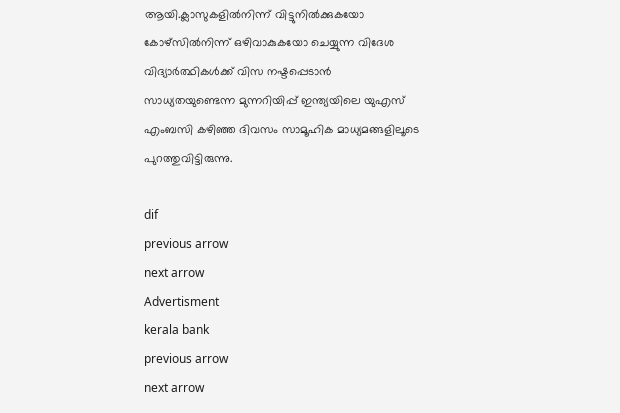ആയി.ക്ലാസുകളില്‍നിന്ന് വിട്ടുനില്‍ക്കുകയോ കോഴ്‌സില്‍നിന്ന് ഒഴിവാകുകയോ ചെയ്യുന്ന വിദേശ വിദ്യാര്‍ത്ഥികള്‍ക്ക് വിസ നഷ്ടപ്പെടാന്‍ സാധ്യതയുണ്ടെന്ന മുന്നറിയിപ്പ് ഇന്ത്യയിലെ യുഎസ് എംബസി കഴിഞ്ഞ ദിവസം സാമൂഹിക മാധ്യമങ്ങളിലൂടെ പുറത്തുവിട്ടിരുന്നു.

dif
previous arrow
next arrow
Advertisment
kerala bank
previous arrow
next arrow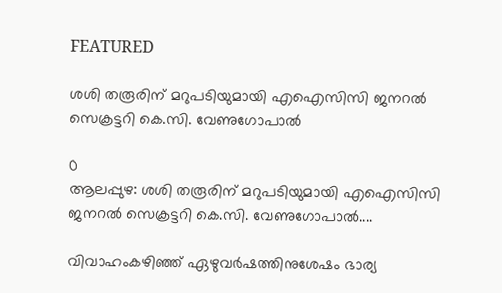FEATURED

ശശി തരൂരിന് മറുപടിയുമായി എഐസിസി ജനറൽ സെക്രട്ടറി കെ.സി. വേണുഗോപാൽ

0
ആലപ്പുഴ: ശശി തരൂരിന് മറുപടിയുമായി എഐസിസി ജനറൽ സെക്രട്ടറി കെ.സി. വേണുഗോപാൽ....

വിവാഹംകഴിഞ്ഞ് ഏഴുവർഷത്തിനുശേഷം ഭാര്യ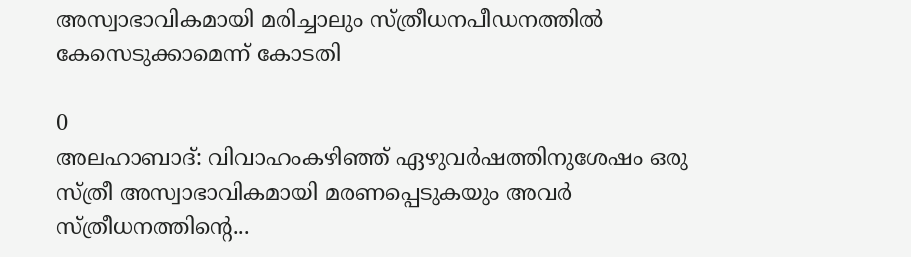അസ്വാഭാവികമായി മരിച്ചാലും സ്ത്രീധനപീഡനത്തിൽ കേസെടുക്കാമെന്ന് കോടതി

0
അലഹാബാദ്: വിവാഹംകഴിഞ്ഞ് ഏഴുവർഷത്തിനുശേഷം ഒരു സ്ത്രീ അസ്വാഭാവികമായി മരണപ്പെടുകയും അവർ സ്ത്രീധനത്തിന്റെ...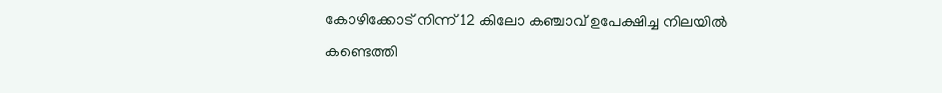കോഴിക്കോട് നിന്ന് 12 കിലോ കഞ്ചാവ് ഉപേക്ഷിച്ച നിലയില്‍ കണ്ടെത്തി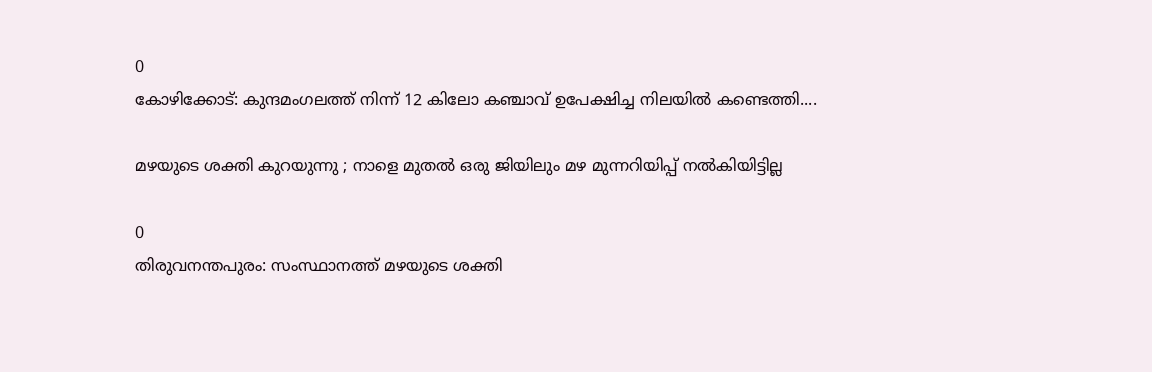0
കോഴിക്കോട്: കുന്ദമംഗലത്ത് നിന്ന് 12 കിലോ കഞ്ചാവ് ഉപേക്ഷിച്ച നിലയില്‍ കണ്ടെത്തി....

മഴയുടെ ശക്തി കുറയുന്നു ; നാളെ മുതല്‍ ഒരു ജിയിലും മഴ മുന്നറിയിപ്പ് നല്‍കിയിട്ടില്ല

0
തിരുവനന്തപുരം: സംസ്ഥാനത്ത് മഴയുടെ ശക്തി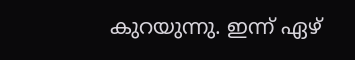കുറയുന്നു. ഇന്ന് ഏഴ്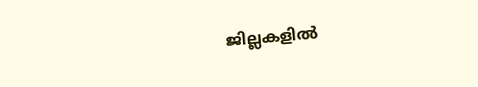ജില്ലകളില്‍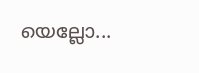യെല്ലോ...